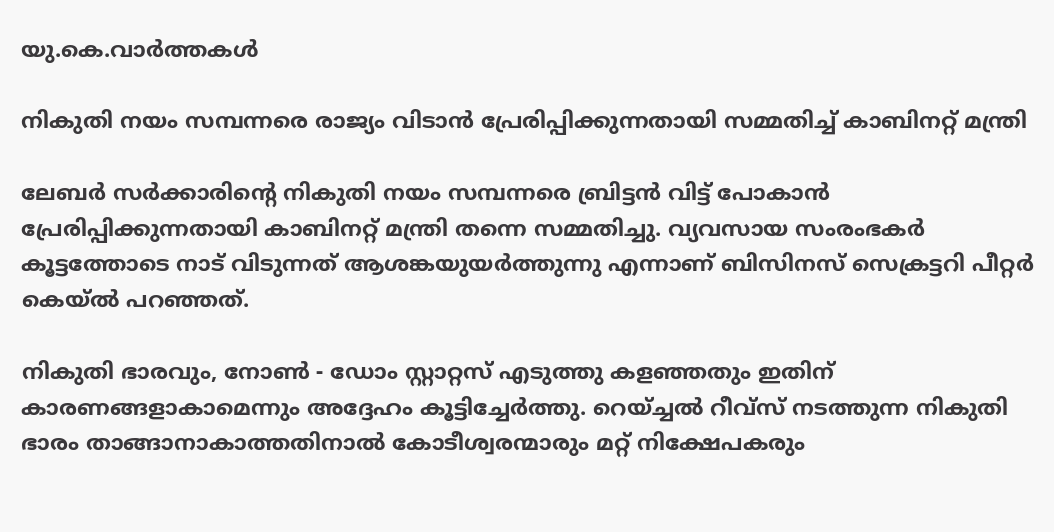യു.കെ.വാര്‍ത്തകള്‍

നികുതി നയം സമ്പന്നരെ രാജ്യം വിടാന്‍ പ്രേരിപ്പിക്കുന്നതായി സമ്മതിച്ച് കാബിനറ്റ് മന്ത്രി

ലേബര്‍ സര്‍ക്കാരിന്റെ നികുതി നയം സമ്പന്നരെ ബ്രിട്ടന്‍ വിട്ട് പോകാന്‍ പ്രേരിപ്പിക്കുന്നതായി കാബിനറ്റ് മന്ത്രി തന്നെ സമ്മതിച്ചു. വ്യവസായ സംരംഭകര്‍ കൂട്ടത്തോടെ നാട് വിടുന്നത് ആശങ്കയുയര്‍ത്തുന്നു എന്നാണ് ബിസിനസ് സെക്രട്ടറി പീറ്റര്‍ കെയ്ല്‍ പറഞ്ഞത്.

നികുതി ഭാരവും, നോണ്‍ - ഡോം സ്റ്റാറ്റസ് എടുത്തു കളഞ്ഞതും ഇതിന് കാരണങ്ങളാകാമെന്നും അദ്ദേഹം കൂട്ടിച്ചേര്‍ത്തു. റെയ്ച്ചല്‍ റീവ്സ് നടത്തുന്ന നികുതി ഭാരം താങ്ങാനാകാത്തതിനാല്‍ കോടീശ്വരന്മാരും മറ്റ് നിക്ഷേപകരും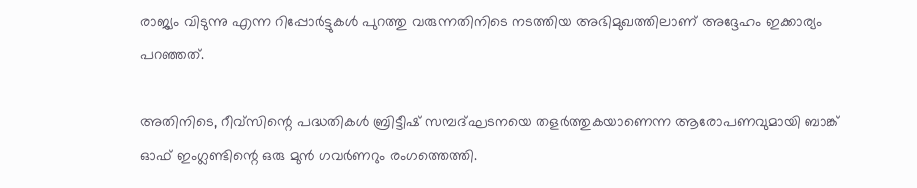രാജ്യം വിടുന്നു എന്ന റിപ്പോര്‍ട്ടുകള്‍ പുറത്തു വരുന്നതിനിടെ നടത്തിയ അഭിമുഖത്തിലാണ് അദ്ദേഹം ഇക്കാര്യം പറഞ്ഞത്.

അതിനിടെ, റീവ്സിന്റെ പദ്ധതികള്‍ ബ്രിട്ടീഷ് സമ്പദ്ഘടനയെ തളര്‍ത്തുകയാണെന്ന ആരോപണവുമായി ബാങ്ക് ഓഫ് ഇംഗ്ലണ്ടിന്റെ ഒരു മുന്‍ ഗവര്‍ണറും രംഗത്തെത്തി.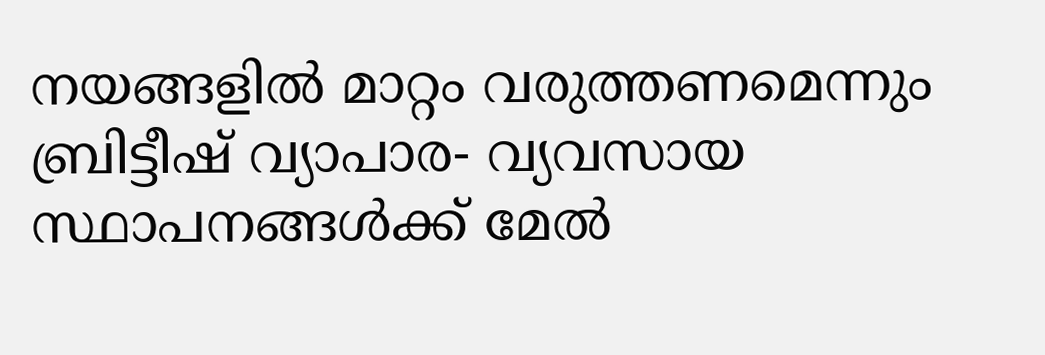നയങ്ങളില്‍ മാറ്റം വരുത്തണമെന്നും ബ്രിട്ടീഷ് വ്യാപാര- വ്യവസായ സ്ഥാപനങ്ങള്‍ക്ക് മേല്‍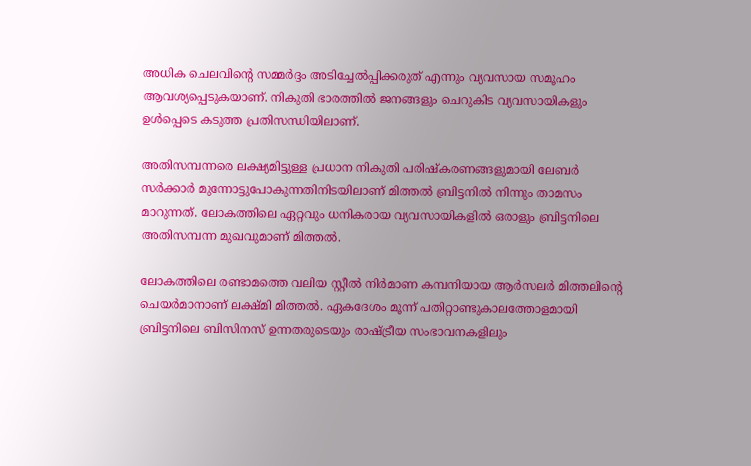അധിക ചെലവിന്റെ സമ്മര്‍ദ്ദം അടിച്ചേല്‍പ്പിക്കരുത് എന്നും വ്യവസായ സമൂഹം ആവശ്യപ്പെടുകയാണ്. നികുതി ഭാരത്തില്‍ ജനങ്ങളും ചെറുകിട വ്യവസായികളും ഉള്‍പ്പെടെ കടുത്ത പ്രതിസന്ധിയിലാണ്.

അതിസമ്പന്നരെ ലക്ഷ്യമിട്ടുള്ള പ്രധാന നികുതി പരിഷ്‌കരണങ്ങളുമായി ലേബര്‍ സര്‍ക്കാര്‍ മുന്നോട്ടുപോകുന്നതിനിടയിലാണ് മിത്തല്‍ ബ്രിട്ടനില്‍ നിന്നും താമസം മാറുന്നത്. ലോകത്തിലെ ഏറ്റവും ധനികരായ വ്യവസായികളില്‍ ഒരാളും ബ്രിട്ടനിലെ അതിസമ്പന്ന മുഖവുമാണ് മിത്തല്‍.

ലോകത്തിലെ രണ്ടാമത്തെ വലിയ സ്റ്റീല്‍ നിര്‍മാണ കമ്പനിയായ ആര്‍സലര്‍ മിത്തലിന്റെ ചെയര്‍മാനാണ് ലക്ഷ്മി മിത്തല്‍. ഏകദേശം മൂന്ന് പതിറ്റാണ്ടുകാലത്തോളമായി ബ്രിട്ടനിലെ ബിസിനസ് ഉന്നതരുടെയും രാഷ്ട്രീയ സംഭാവനകളിലും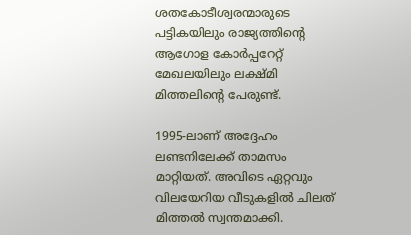ശതകോടീശ്വരന്മാരുടെ പട്ടികയിലും രാജ്യത്തിന്റെ ആഗോള കോര്‍പ്പറേറ്റ് മേഖലയിലും ലക്ഷ്മി മിത്തലിന്റെ പേരുണ്ട്.

1995-ലാണ് അദ്ദേഹം ലണ്ടനിലേക്ക് താമസം മാറ്റിയത്. അവിടെ ഏറ്റവും വിലയേറിയ വീടുകളില്‍ ചിലത് മിത്തല്‍ സ്വന്തമാക്കി.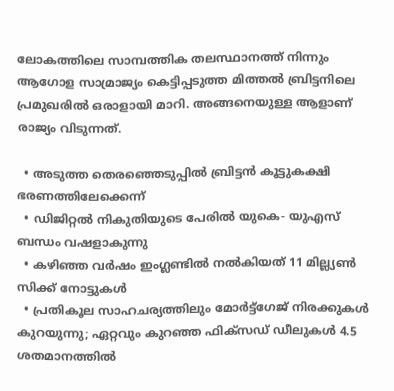ലോകത്തിലെ സാമ്പത്തിക തലസ്ഥാനത്ത് നിന്നും ആഗോള സാമ്രാജ്യം കെട്ടിപ്പടുത്ത മിത്തല്‍ ബ്രിട്ടനിലെ പ്രമുഖരില്‍ ഒരാളായി മാറി. അങ്ങനെയുള്ള ആളാണ് രാജ്യം വിടുന്നത്.

  • അടുത്ത തെരഞ്ഞെടുപ്പില്‍ ബ്രിട്ടന്‍ കൂട്ടുകക്ഷി ഭരണത്തിലേക്കെന്ന്
  • ഡിജിറ്റല്‍ നികുതിയുടെ പേരില്‍ യുകെ- യുഎസ് ബന്ധം വഷളാകുന്നു
  • കഴിഞ്ഞ വര്‍ഷം ഇംഗ്ലണ്ടില്‍ നല്‍കിയത് 11 മില്ല്യണ്‍ സിക്ക് നോട്ടുകള്‍
  • പ്രതികൂല സാഹചര്യത്തിലും മോര്‍ട്ട്‌ഗേജ് നിരക്കുകള്‍ കുറയുന്നു; ഏറ്റവും കുറഞ്ഞ ഫിക്‌സഡ് ഡീലുകള്‍ 4.5 ശതമാനത്തില്‍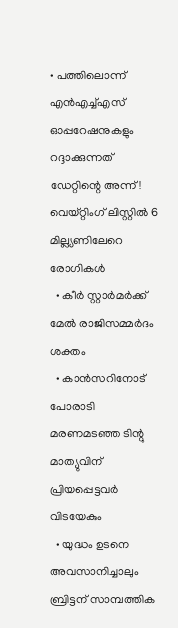• പത്തിലൊന്ന് എന്‍എച്ച്എസ് ഓപ്പറേഷനുകളും റദ്ദാക്കുന്നത് ഡേറ്റിന്റെ അന്ന്! വെയ്റ്റിംഗ് ലിസ്റ്റില്‍ 6 മില്ല്യണിലേറെ രോഗികള്‍
  • കീര്‍ സ്റ്റാര്‍മര്‍ക്ക് മേല്‍ രാജിസമ്മര്‍ദം ശക്തം
  • കാന്‍സറിനോട് പോരാടി മരണമടഞ്ഞ ടിന്റു മാത്യുവിന് പ്രിയപ്പെട്ടവര്‍ വിടയേകും
  • യുദ്ധം ഉടനെ അവസാനിച്ചാലും ബ്രിട്ടന് സാമ്പത്തിക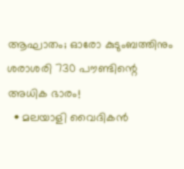ആഘാതം; ഓരോ കുടുംബത്തിനും ശരാശരി 730 പൗണ്ടിന്റെ അധിക ഭാരം!
  • മലയാളി വൈദികന്‍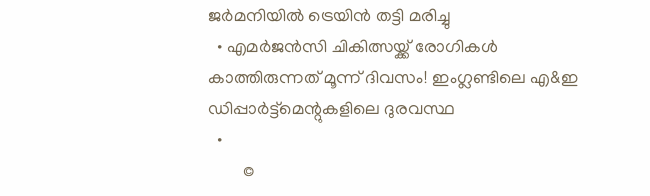ജര്‍മനിയില്‍ ട്രെയിന്‍ തട്ടി മരിച്ചു
  • എമര്‍ജന്‍സി ചികിത്സയ്ക്ക് രോഗികള്‍ കാത്തിരുന്നത് മൂന്ന് ദിവസം! ഇംഗ്ലണ്ടിലെ എ&ഇ ഡിപ്പാര്‍ട്ട്‌മെന്റുകളിലെ ദുരവസ്ഥ
  •
        ©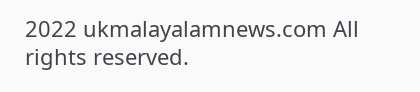2022 ukmalayalamnews.com All rights reserved.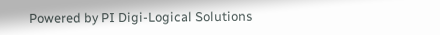Powered by PI Digi-Logical Solutions